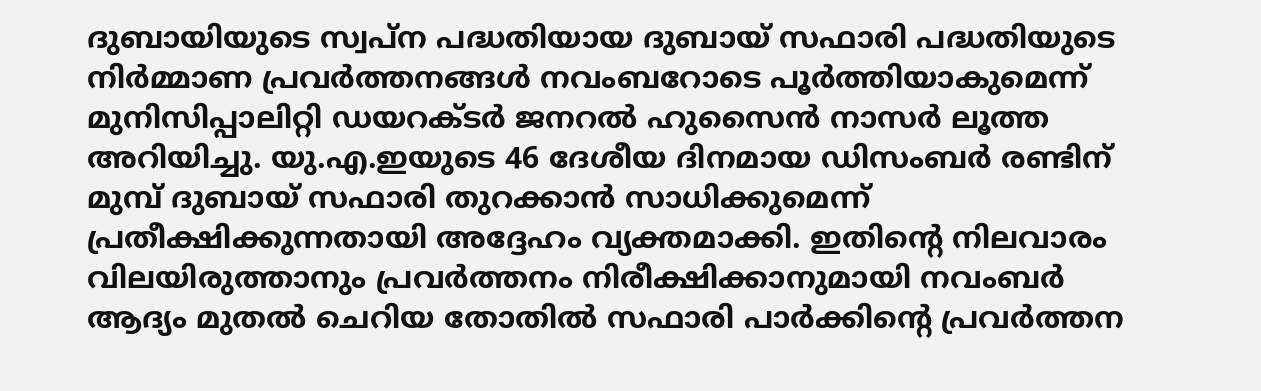ദുബായിയുടെ സ്വപ്ന പദ്ധതിയായ ദുബായ് സഫാരി പദ്ധതിയുടെ നിർമ്മാണ പ്രവർത്തനങ്ങൾ നവംബറോടെ പൂർത്തിയാകുമെന്ന് മുനിസിപ്പാലിറ്റി ഡയറക്ടർ ജനറൽ ഹുസൈൻ നാസർ ലൂത്ത അറിയിച്ചു. യു.എ.ഇയുടെ 46 ദേശീയ ദിനമായ ഡിസംബർ രണ്ടിന് മുമ്പ് ദുബായ് സഫാരി തുറക്കാൻ സാധിക്കുമെന്ന് പ്രതീക്ഷിക്കുന്നതായി അദ്ദേഹം വ്യക്തമാക്കി. ഇതിന്റെ നിലവാരം വിലയിരുത്താനും പ്രവർത്തനം നിരീക്ഷിക്കാനുമായി നവംബർ ആദ്യം മുതൽ ചെറിയ തോതിൽ സഫാരി പാർക്കിന്റെ പ്രവർത്തന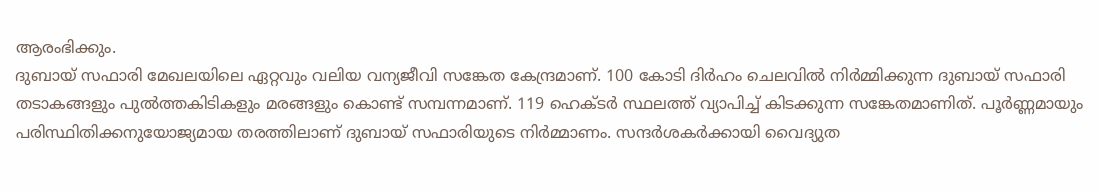ആരംഭിക്കും.
ദുബായ് സഫാരി മേഖലയിലെ ഏറ്റവും വലിയ വന്യജീവി സങ്കേത കേന്ദ്രമാണ്. 100 കോടി ദിർഹം ചെലവിൽ നിർമ്മിക്കുന്ന ദുബായ് സഫാരി തടാകങ്ങളും പുൽത്തകിടികളും മരങ്ങളും കൊണ്ട് സമ്പന്നമാണ്. 119 ഹെക്ടർ സ്ഥലത്ത് വ്യാപിച്ച് കിടക്കുന്ന സങ്കേതമാണിത്. പൂർണ്ണമായും പരിസ്ഥിതിക്കനുയോജ്യമായ തരത്തിലാണ് ദുബായ് സഫാരിയുടെ നിർമ്മാണം. സന്ദർശകർക്കായി വൈദ്യുത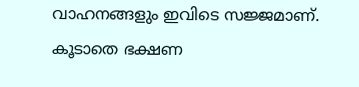വാഹനങ്ങളും ഇവിടെ സജ്ജമാണ്. കൂടാതെ ഭക്ഷണ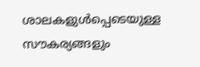ശാലകളുൾപ്പെടെയുള്ള സൗകര്യങ്ങളും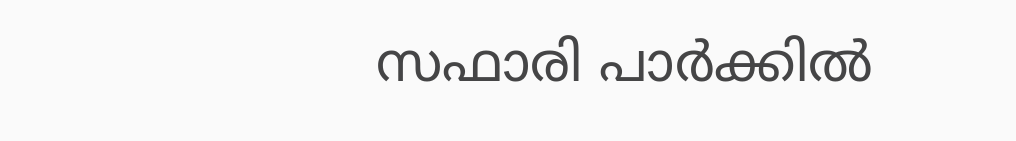സഫാരി പാർക്കിൽ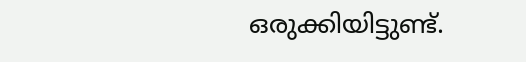ഒരുക്കിയിട്ടുണ്ട്.